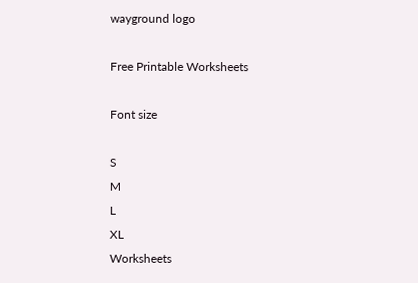wayground logo

Free Printable Worksheets

Font size

S
M
L
XL
Worksheets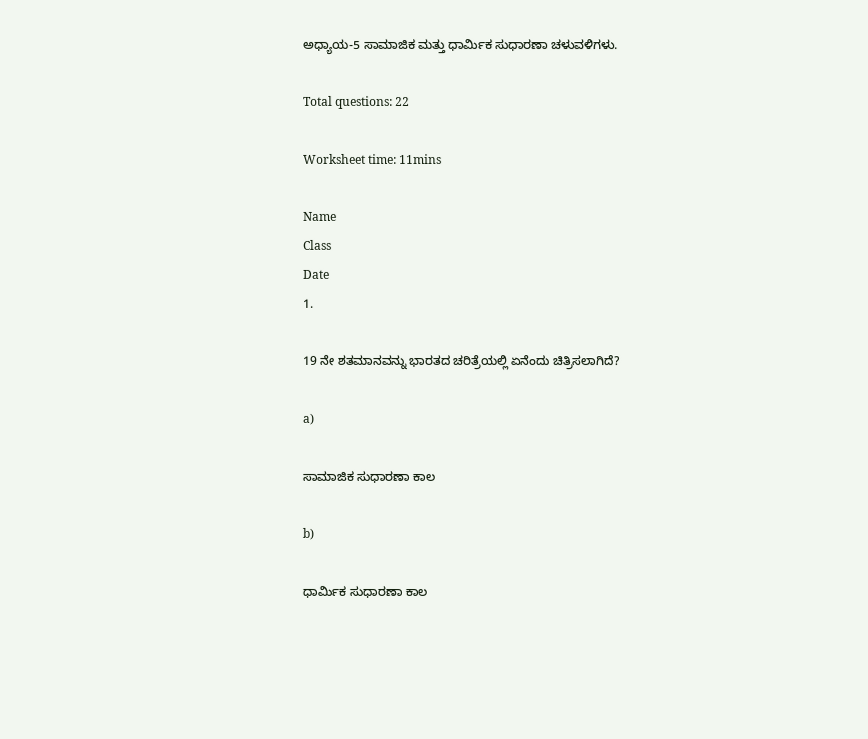ಅಧ್ಯಾಯ-5 ಸಾಮಾಜಿಕ ಮತ್ತು ಧಾರ್ಮಿಕ ಸುಧಾರಣಾ ಚಳುವಳಿಗಳು.

Total questions: 22

Worksheet time: 11mins

Name
Class
Date
1.

19 ನೇ ಶತಮಾನವನ್ನು ಭಾರತದ ಚರಿತ್ರೆಯಲ್ಲಿ ಏನೆಂದು ಚಿತ್ರಿಸಲಾಗಿದೆ?

a)

ಸಾಮಾಜಿಕ ಸುಧಾರಣಾ ಕಾಲ

b)

ಧಾರ್ಮಿಕ ಸುಧಾರಣಾ ಕಾಲ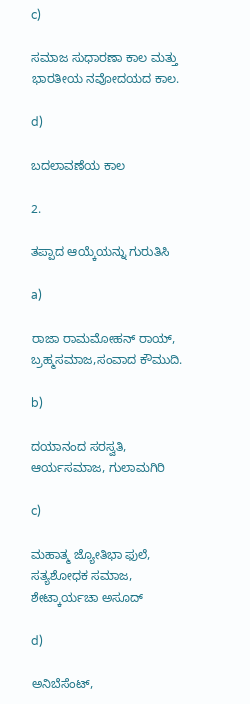c)

ಸಮಾಜ ಸುಧಾರಣಾ ಕಾಲ ಮತ್ತು ಭಾರತೀಯ ನವೋದಯದ ಕಾಲ.

d)

ಬದಲಾವಣೆಯ ಕಾಲ

2.

ತಪ್ಪಾದ ಆಯ್ಕೆಯನ್ನು ಗುರುತಿಸಿ

a)

ರಾಜಾ ರಾಮಮೋಹನ್‌ ರಾಯ್‌, ಬ್ರಹ್ಮಸಮಾಜ,ಸಂವಾದ ಕೌಮುದಿ.

b)

ದಯಾನಂದ ಸರಸ್ವತಿ, ಆರ್ಯಸಮಾಜ, ಗುಲಾಮಗಿರಿ

c)

ಮಹಾತ್ಮ ಜ್ಯೋತಿಭಾ ಫುಲೆ, ಸತ್ಯಶೋಧಕ ಸಮಾಜ, ಶೇಟ್ಕಾರ್ಯಚಾ ಅಸೂದ್

d)

ಅನಿಬೆಸೆಂಟ್‌,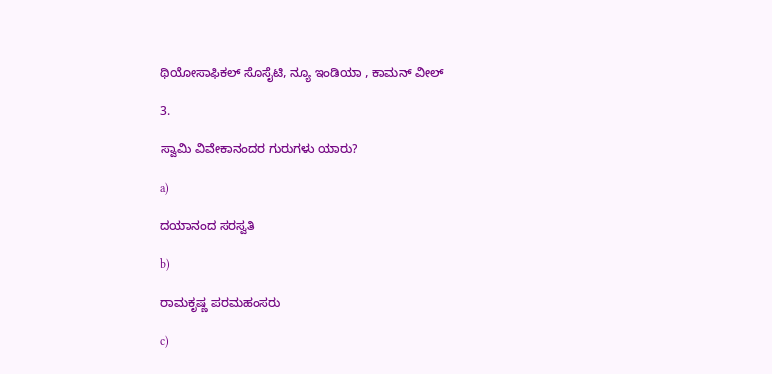ಥಿಯೋಸಾಫಿಕಲ್‌ ಸೊಸೈಟಿ, ನ್ಯೂ ಇಂಡಿಯಾ , ಕಾಮನ್‌ ವೀಲ್‌

3.

ಸ್ವಾಮಿ ವಿವೇಕಾನಂದರ ಗುರುಗಳು ಯಾರು?

a)

ದಯಾನಂದ ಸರಸ್ವತಿ

b)

ರಾಮಕೃಷ್ಣ ಪರಮಹಂಸರು

c)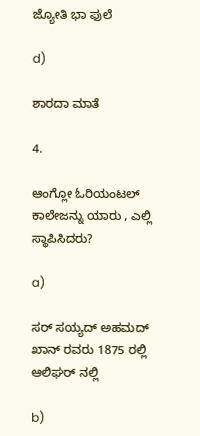ಜ್ಯೋತಿ ಭಾ ಫುಲೆ

d)

ಶಾರದಾ ಮಾತೆ

4.

ಆಂಗ್ಲೋ ಓರಿಯಂಟಲ್‌ ಕಾಲೇಜನ್ನು ಯಾರು , ಎಲ್ಲಿ ಸ್ಥಾಪಿಸಿದರು?

a)

ಸರ್‌ ಸಯ್ಯದ್‌ ಅಹಮದ್‌ ಖಾನ್‌ ರವರು 1875 ರಲ್ಲಿ ಆಲಿಘರ್‌ ನಲ್ಲಿ

b)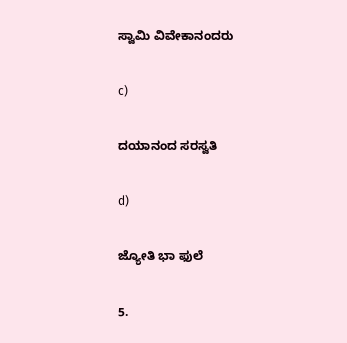ಸ್ವಾಮಿ ವಿವೇಕಾನಂದರು

c)

ದಯಾನಂದ ಸರಸ್ವತಿ

d)

ಜ್ಯೋತಿ ಭಾ ಫುಲೆ

5.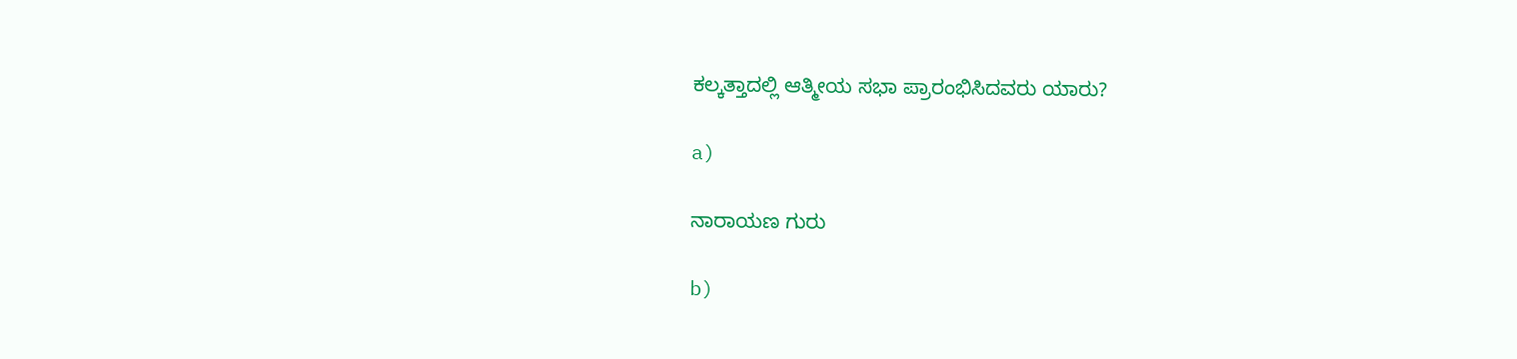ಕಲ್ಕತ್ತಾದಲ್ಲಿ ಆತ್ಮೀಯ ಸಭಾ ಪ್ರಾರಂಭಿಸಿದವರು ಯಾರು?

a)

ನಾರಾಯಣ ಗುರು

b)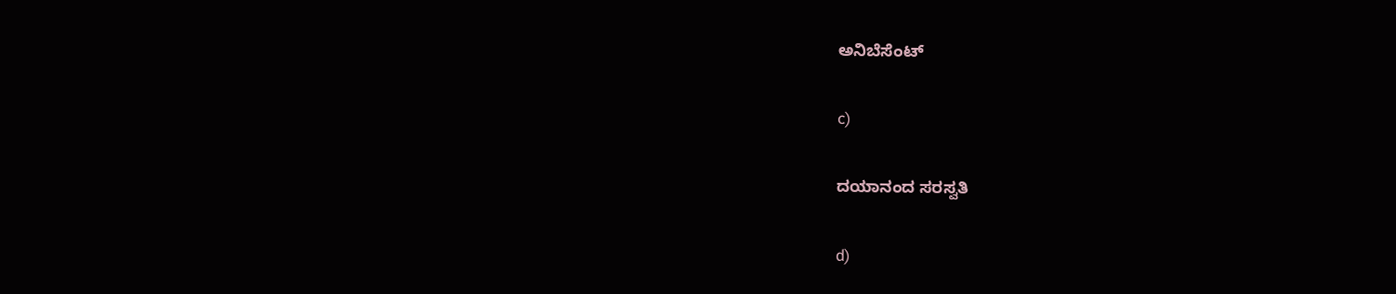ಅನಿಬೆಸೆಂಟ್

c)

ದಯಾನಂದ ಸರಸ್ವತಿ

d)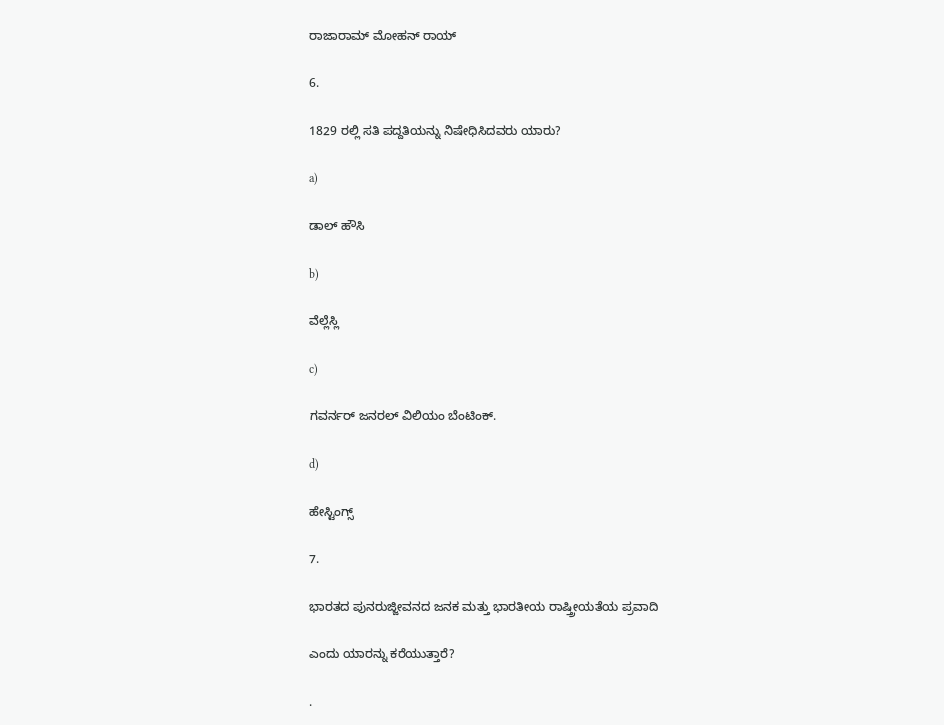ರಾಜಾರಾಮ್‌ ಮೋಹನ್‌ ರಾಯ್

6.

1829 ರಲ್ಲಿ ಸತಿ ಪದ್ದತಿಯನ್ನು ನಿಷೇಧಿಸಿದವರು ಯಾರು?

a)

ಡಾಲ್‌ ಹೌಸಿ

b)

ವೆಲ್ಲೆಸ್ಲಿ

c)

ಗವರ್ನರ್‌ ಜನರಲ್‌ ವಿಲಿಯಂ ಬೆಂಟಿಂಕ್.

d)

ಹೇಸ್ಟಿಂಗ್ಸ್

7.

ಭಾರತದ ಪುನರುಜ್ಜೀವನದ ಜನಕ ಮತ್ತು ಭಾರತೀಯ ರಾಷ್ತ್ರೀಯತೆಯ ಪ್ರವಾದಿ

ಎಂದು ಯಾರನ್ನು ಕರೆಯುತ್ತಾರೆ?

.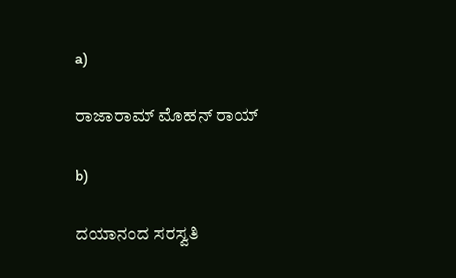a)

ರಾಜಾರಾಮ್‌ ಮೊಹನ್‌ ರಾಯ್

b)

ದಯಾನಂದ ಸರಸ್ವತಿ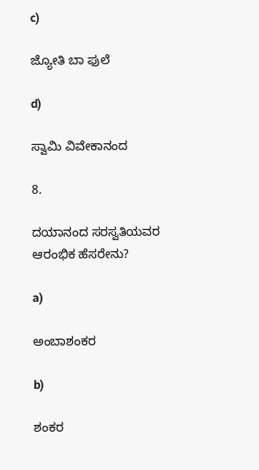c)

ಜ್ಯೋತಿ ಬಾ ಫುಲೆ

d)

ಸ್ವಾಮಿ ವಿವೇಕಾನಂದ

8.

ದಯಾನಂದ ಸರಸ್ವತಿಯವರ ಆರಂಭಿಕ ಹೆಸರೇನು?

a)

ಅಂಬಾಶಂಕರ

b)

ಶಂಕರ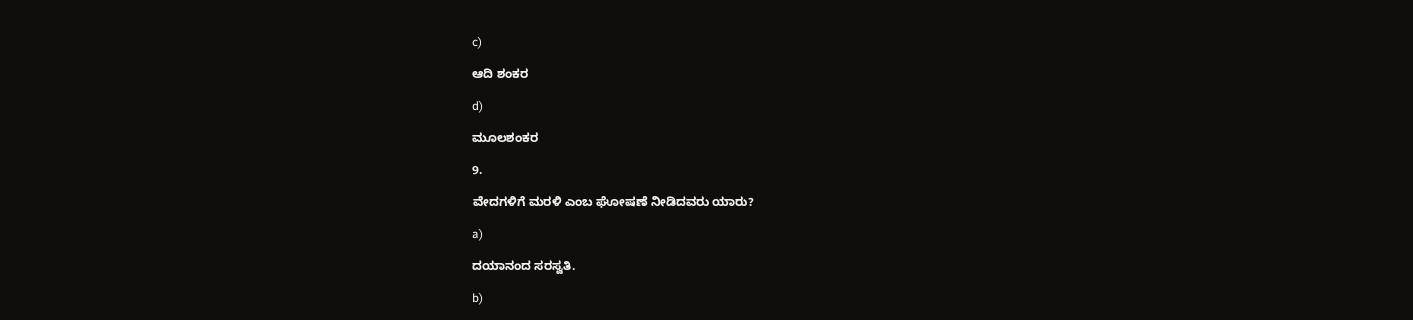c)

ಆದಿ ಶಂಕರ

d)

ಮೂಲಶಂಕರ

9.

ವೇದಗಳಿಗೆ ಮರಳಿ ಎಂಬ ಘೋಷಣೆ ನೀಡಿದವರು ಯಾರು?

a)

ದಯಾನಂದ ಸರಸ್ವತಿ.

b)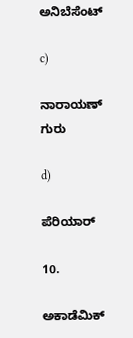ಅನಿಬೆಸೆಂಟ್

c)

ನಾರಾಯಣ್‌ ಗುರು

d)

ಪೆರಿಯಾರ್

10.

ಅಕಾಡೆಮಿಕ್‌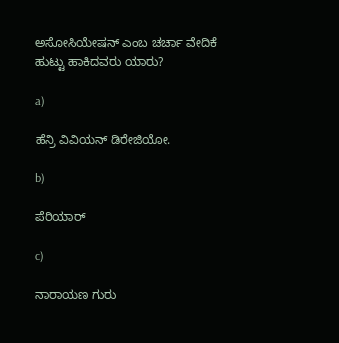ಅಸೋಸಿಯೇಷನ್‌ ಎಂಬ ಚರ್ಚಾ ವೇದಿಕೆ ಹುಟ್ಟು ಹಾಕಿದವರು ಯಾರು?

a)

ಹೆನ್ರಿ ವಿವಿಯನ್‌ ಡಿರೇಜಿಯೋ.

b)

ಪೆರಿಯಾರ್

c)

ನಾರಾಯಣ ಗುರು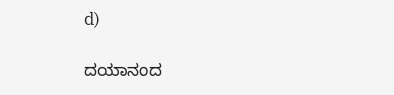d)

ದಯಾನಂದ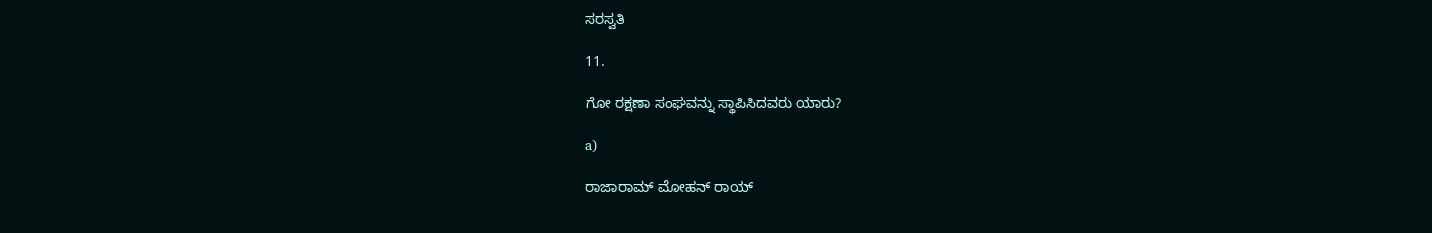ಸರಸ್ವತಿ

11.

ಗೋ ರಕ್ಷಣಾ ಸಂಘವನ್ನು ಸ್ಥಾಪಿಸಿದವರು ಯಾರು?

a)

ರಾಜಾರಾಮ್‌ ಮೋಹನ್‌ ರಾಯ್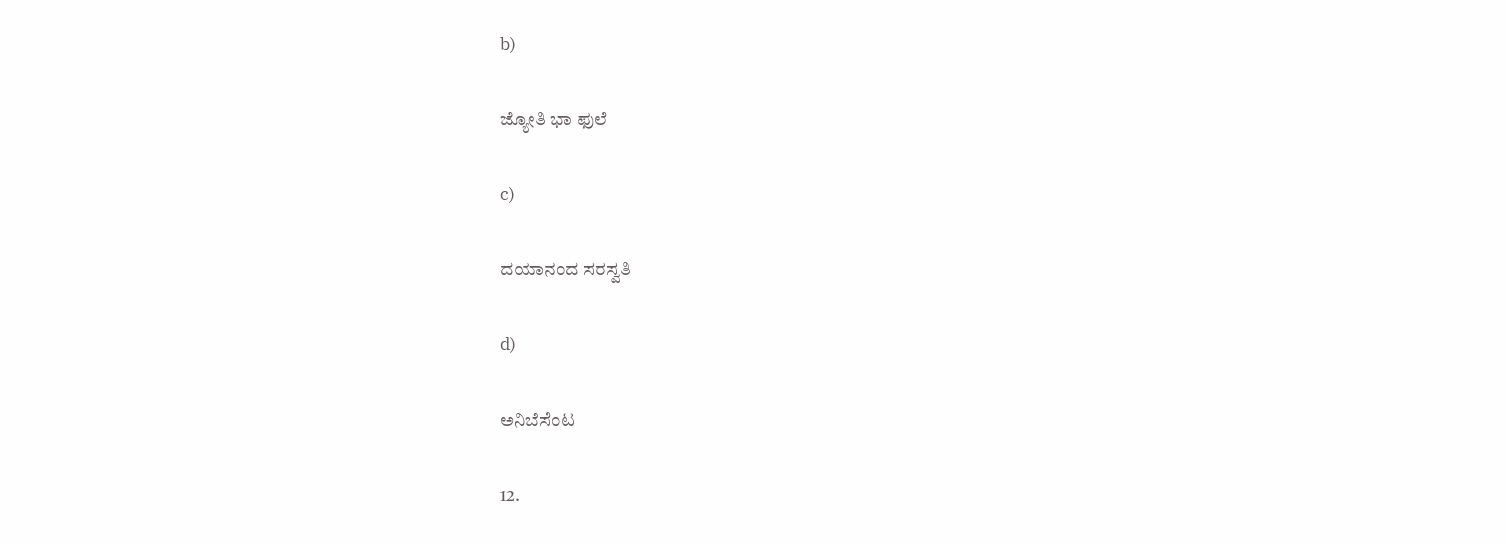b)

ಜ್ಯೋತಿ ಭಾ ಫುಲೆ

c)

ದಯಾನಂದ ಸರಸ್ವತಿ

d)

ಅನಿಬೆಸೆಂಟ

12.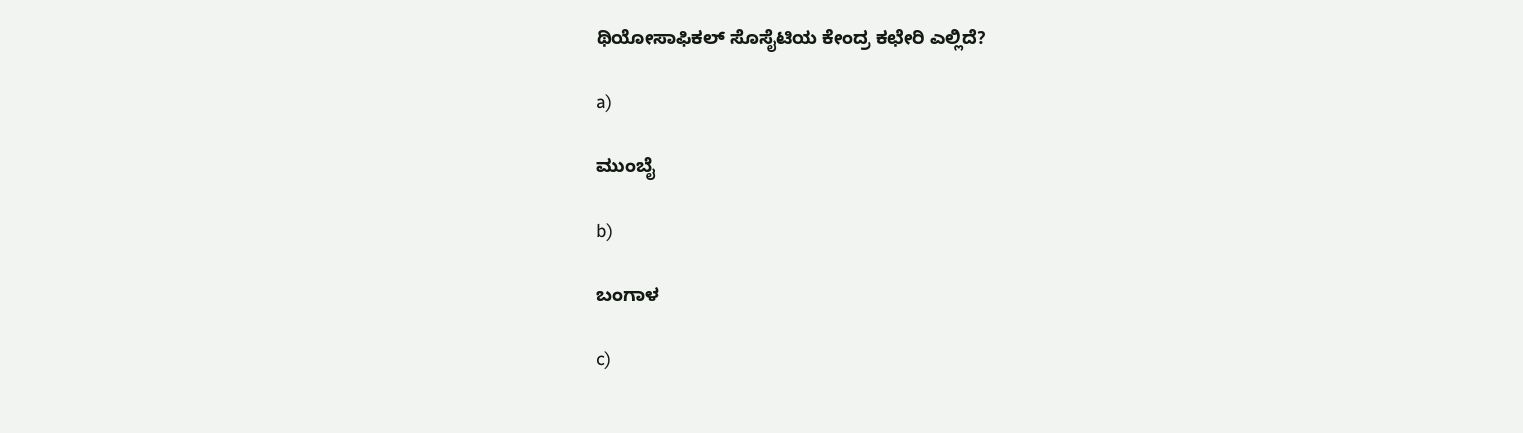ಥಿಯೋಸಾಫಿಕಲ್‌ ಸೊಸೈಟಿಯ ಕೇಂದ್ರ ಕಛೇರಿ ಎಲ್ಲಿದೆ?

a)

ಮುಂಬೈ

b)

ಬಂಗಾಳ

c)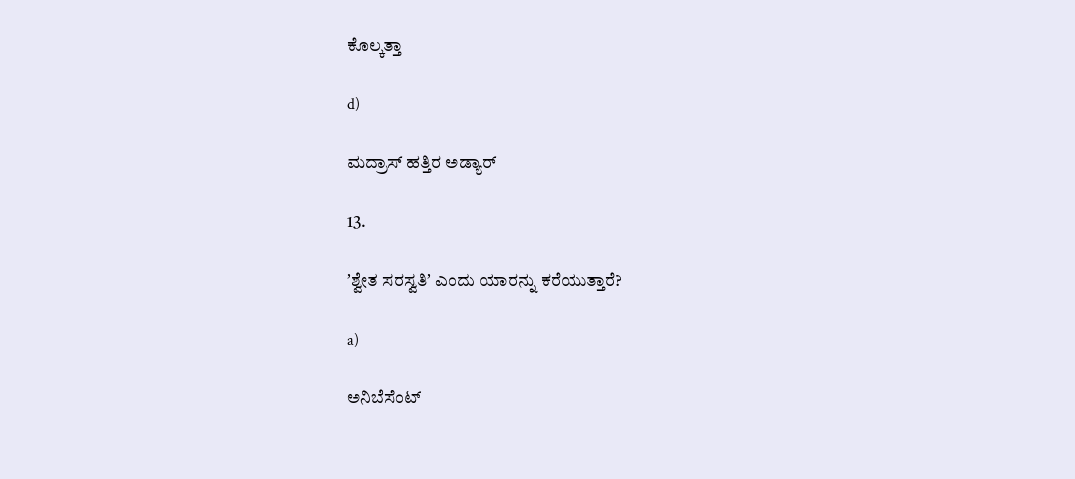ಕೊಲ್ಕತ್ತಾ

d)

ಮದ್ರಾಸ್‌ ಹತ್ತಿರ ಅಡ್ಯಾರ್

13.

ʼಶ್ವೇತ ಸರಸ್ವತಿʼ ಎಂದು ಯಾರನ್ನು ಕರೆಯುತ್ತಾರೆ?

a)

ಅನಿಬೆಸೆಂಟ್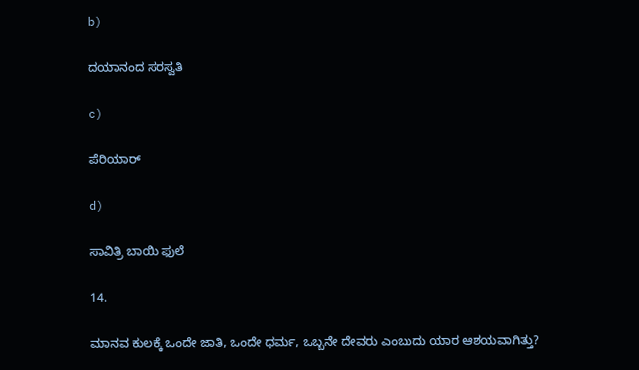b)

ದಯಾನಂದ ಸರಸ್ವತಿ

c)

ಪೆರಿಯಾರ್

d)

ಸಾವಿತ್ರಿ ಬಾಯಿ ಫುಲೆ

14.

ಮಾನವ ಕುಲಕ್ಕೆ ಒಂದೇ ಜಾತಿ, ಒಂದೇ ಧರ್ಮ, ಒಬ್ಬನೇ ದೇವರು ಎಂಬುದು ಯಾರ ಆಶಯವಾಗಿತ್ತು?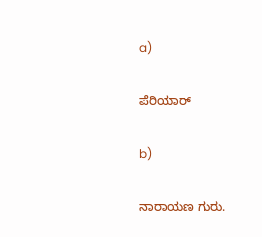a)

ಪೆರಿಯಾರ್

b)

ನಾರಾಯಣ ಗುರು.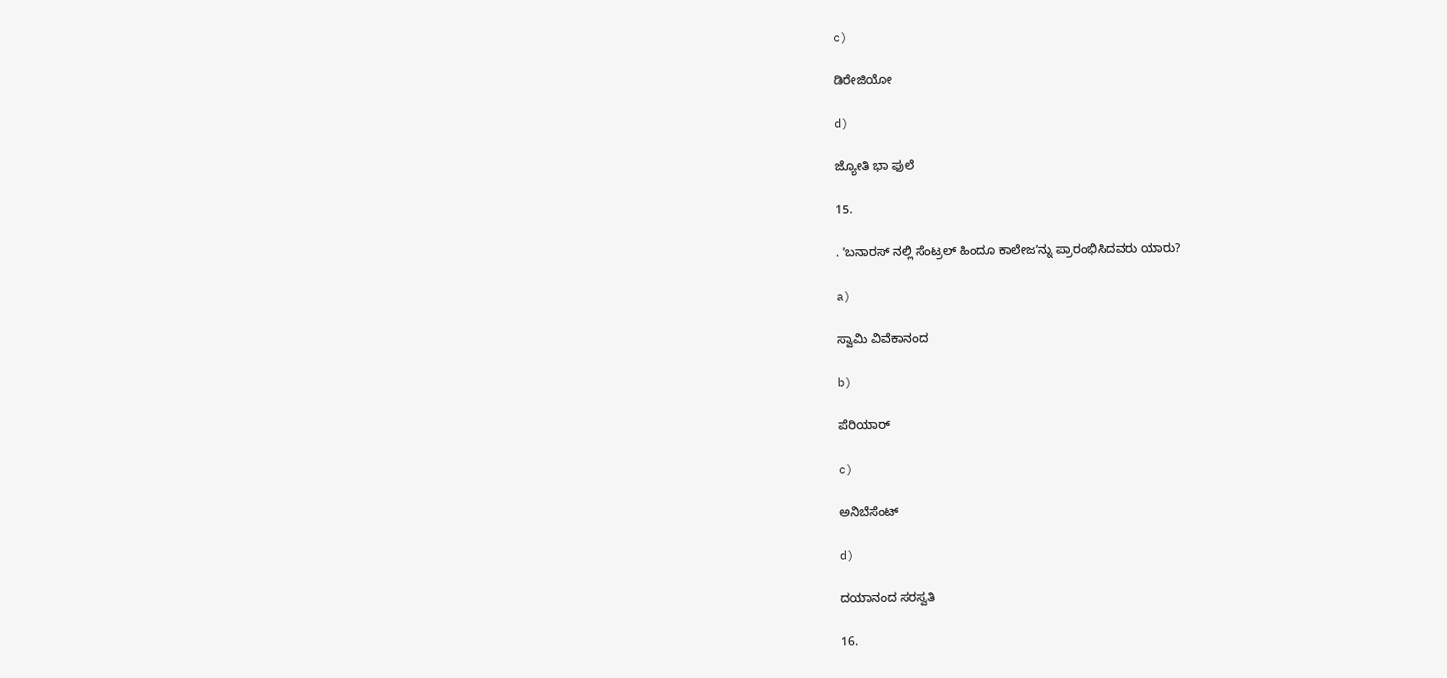c)

ಡಿರೇಜಿಯೋ

d)

ಜ್ಯೋತಿ ಭಾ ಫುಲೆ

15.

. ʼಬನಾರಸ್‌ ನಲ್ಲಿ ಸೆಂಟ್ರಲ್‌ ಹಿಂದೂ ಕಾಲೇಜʼನ್ನು ಪ್ರಾರಂಭಿಸಿದವರು ಯಾರು?

a)

ಸ್ವಾಮಿ ವಿವೆಕಾನಂದ

b)

ಪೆರಿಯಾರ್

c)

ಅನಿಬೆಸೆಂಟ್

d)

ದಯಾನಂದ ಸರಸ್ವತಿ

16.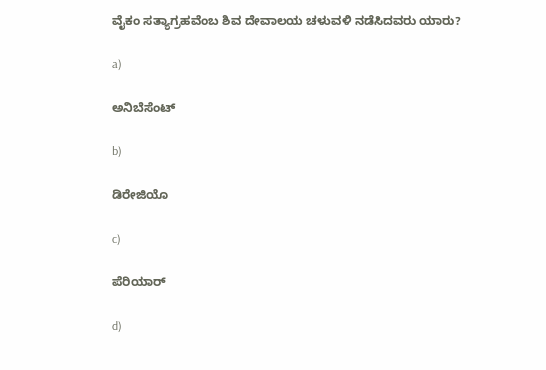ವೈಕಂ ಸತ್ಯಾಗ್ರಹವೆಂಬ ಶಿವ ದೇವಾಲಯ ಚಳುವಳಿ ನಡೆಸಿದವರು ಯಾರು?

a)

ಅನಿಬೆಸೆಂಟ್

b)

ಡಿರೇಜಿಯೊ

c)

ಪೆರಿಯಾರ್

d)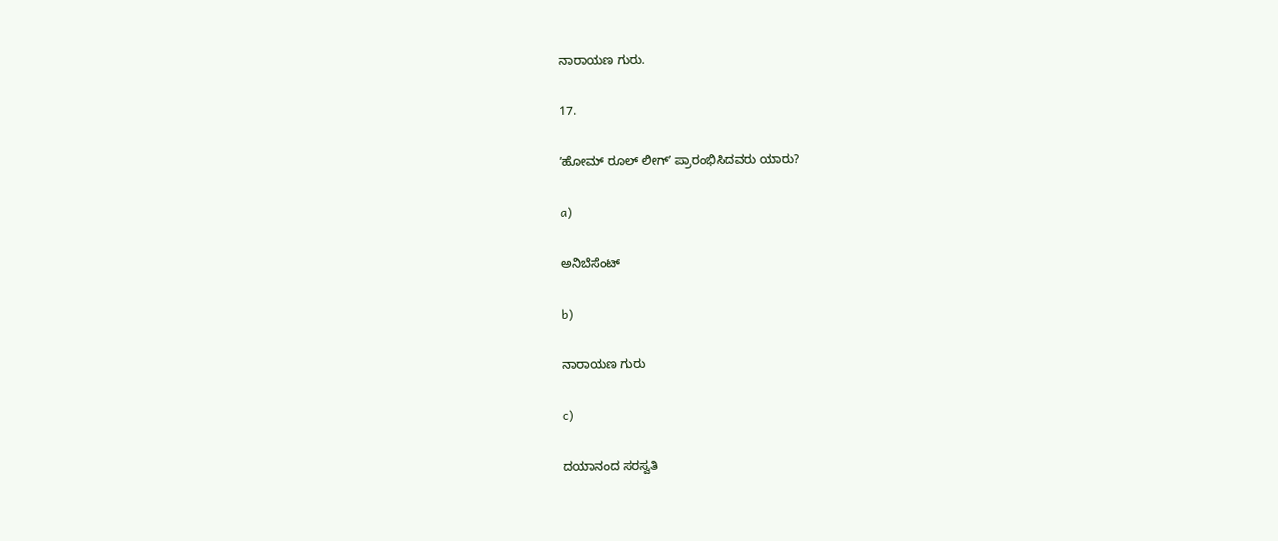ನಾರಾಯಣ ಗುರು.

17.

ʼಹೋಮ್‌ ರೂಲ್‌ ಲೀಗ್‌ʼ ಪ್ರಾರಂಭಿಸಿದವರು ಯಾರು?

a)

ಅನಿಬೆಸೆಂಟ್

b)

ನಾರಾಯಣ ಗುರು

c)

ದಯಾನಂದ ಸರಸ್ವತಿ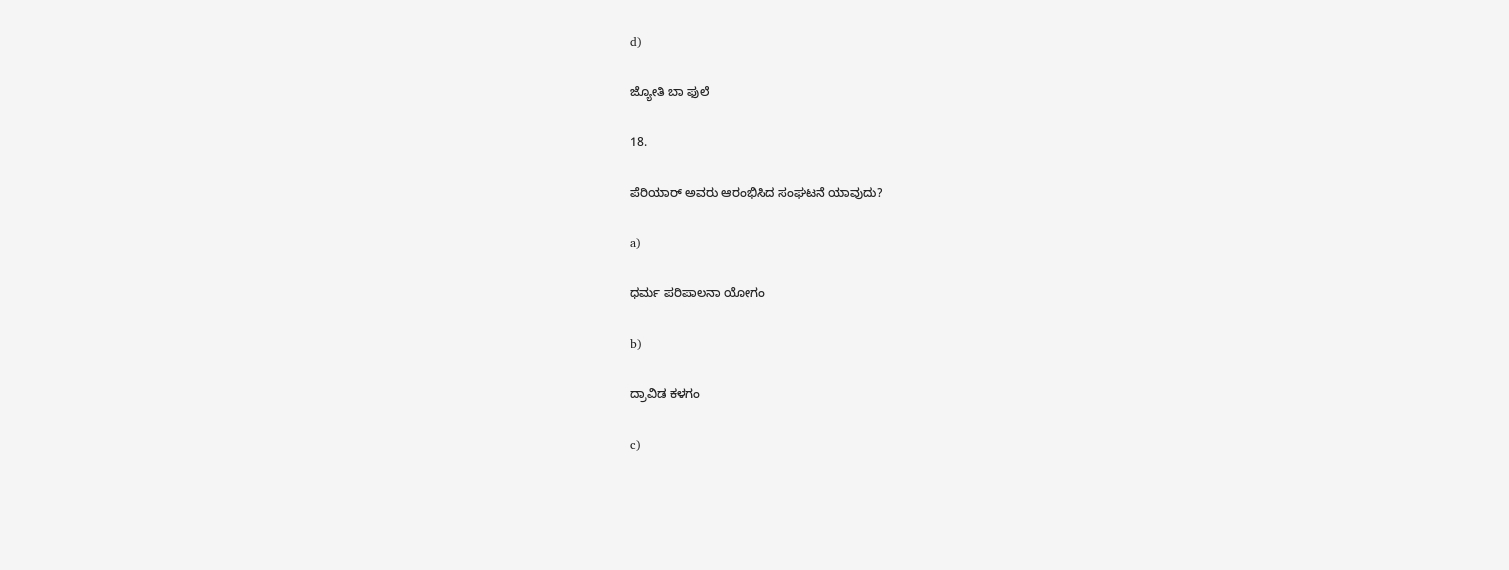d)

ಜ್ಯೋತಿ ಬಾ ಫುಲೆ

18.

ಪೆರಿಯಾರ್‌ ಅವರು ಆರಂಭಿಸಿದ ಸಂಘಟನೆ ಯಾವುದು?

a)

ಧರ್ಮ ಪರಿಪಾಲನಾ ಯೋಗಂ

b)

ದ್ರಾವಿಡ ಕಳಗಂ

c)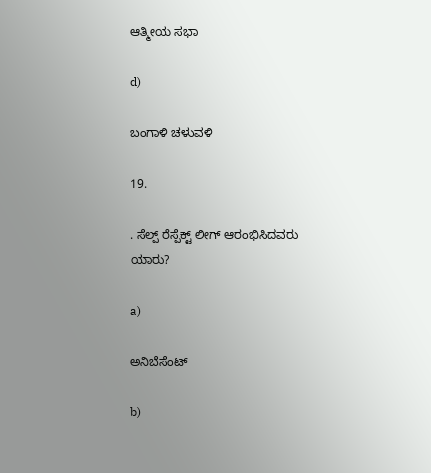ಆತ್ಮೀಯ ಸಭಾ

d)

ಬಂಗಾಳಿ ಚಳುವಳಿ

19.

. ಸೆಲ್ಪ್‌ ರೆಸ್ಪೆಕ್ಟ್‌ ಲೀಗ್‌ ಆರಂಭಿಸಿದವರು ಯಾರು?

a)

ಅನಿಬೆಸೆಂಟ್

b)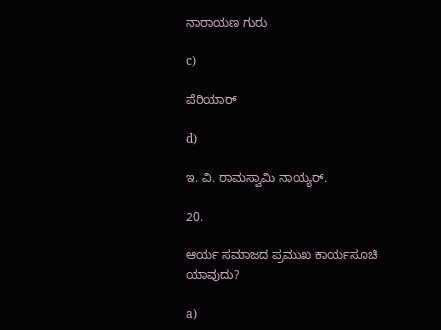ನಾರಾಯಣ ಗುರು

c)

ಪೆರಿಯಾರ್

d)

ಇ. ವಿ. ರಾಮಸ್ವಾಮಿ ನಾಯ್ಯರ್.

20.

ಆರ್ಯ ಸಮಾಜದ ಪ್ರಮುಖ ಕಾರ್ಯಸೂಚಿ ಯಾವುದು?

a)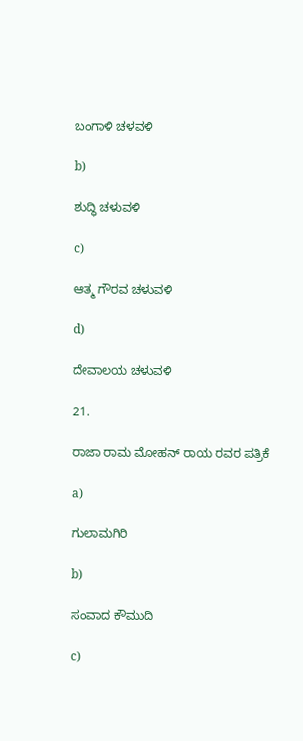ಬಂಗಾಳಿ ಚಳವಳಿ

b)

ಶುದ್ಧಿ ಚಳುವಳಿ

c)

ಆತ್ಮ ಗೌರವ ಚಳುವಳಿ

d)

ದೇವಾಲಯ ಚಳುವಳಿ

21.

ರಾಜಾ ರಾಮ ಮೋಹನ್‌ ರಾಯ ರವರ ಪತ್ರಿಕೆ

a)

ಗುಲಾಮಗಿರಿ

b)

ಸಂವಾದ ಕೌಮುದಿ

c)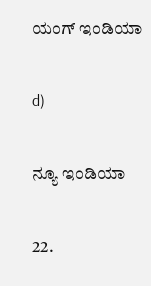ಯಂಗ್‌ ಇಂಡಿಯಾ

d)

ನ್ಯೂ ಇಂಡಿಯಾ

22.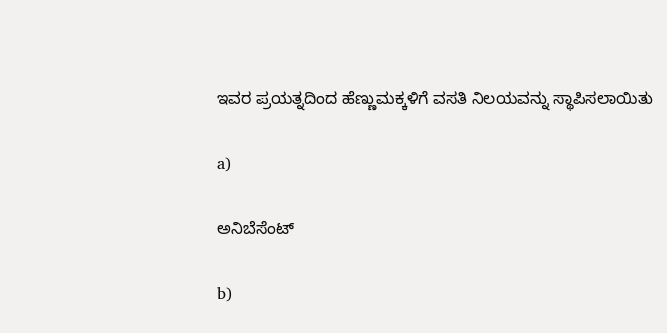ಇವರ ಪ್ರಯತ್ನದಿಂದ ಹೆಣ್ಣುಮಕ್ಕಳಿಗೆ ವಸತಿ ನಿಲಯವನ್ನು ಸ್ಥಾಪಿಸಲಾಯಿತು

a)

ಅನಿಬೆಸೆಂಟ್

b)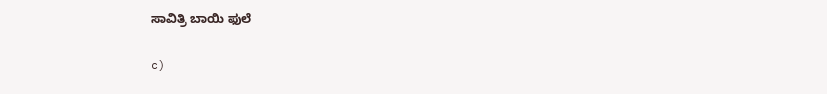ಸಾವಿತ್ರಿ ಬಾಯಿ ಫುಲೆ

c)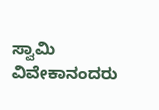ಸ್ವಾಮಿ ವಿವೇಕಾನಂದರು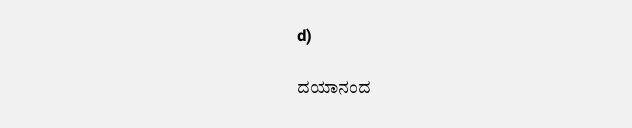d)

ದಯಾನಂದ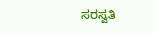ಸರಸ್ವತಿ